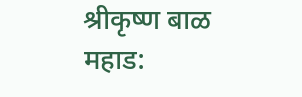श्रीकृष्ण बाळ
महाड: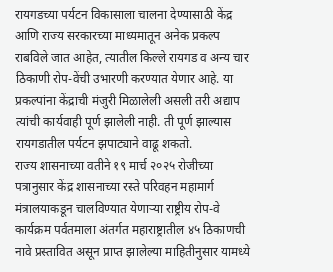रायगडच्या पर्यटन विकासाला चालना देण्यासाठी केंद्र आणि राज्य सरकारच्या माध्यमातून अनेक प्रकल्प राबविले जात आहेत, त्यातील किल्ले रायगड व अन्य चार ठिकाणी रोप-वेंची उभारणी करण्यात येणार आहे. या प्रकल्पांना केंद्राची मंजुरी मिळालेली असली तरी अद्याप त्यांची कार्यवाही पूर्ण झालेली नाही. ती पूर्ण झाल्यास रायगडातील पर्यटन झपाट्याने वाढू शकतो.
राज्य शासनाच्या वतीने १९ मार्च २०२५ रोजीच्या पत्रानुसार केंद्र शासनाच्या रस्ते परिवहन महामार्ग मंत्रालयाकडून चालविण्यात येणाऱ्या राष्ट्रीय रोप-वे कार्यक्रम पर्वतमाला अंतर्गत महाराष्ट्रातील ४५ ठिकाणची नावे प्रस्तावित असून प्राप्त झालेल्या माहितीनुसार यामध्ये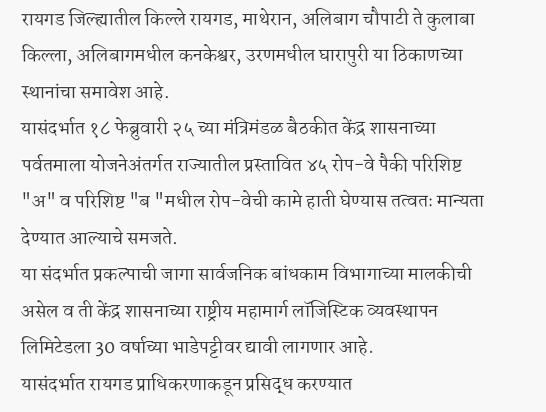रायगड जिल्ह्यातील किल्ले रायगड, माथेरान, अलिबाग चौपाटी ते कुलाबा किल्ला, अलिबागमधील कनकेश्वर, उरणमधील घारापुरी या ठिकाणच्या स्थानांचा समावेश आहे.
यासंदर्भात १८ फेब्रुवारी २५ च्या मंत्रिमंडळ बैठकीत केंद्र शासनाच्या पर्वतमाला योजनेअंतर्गत राज्यातील प्रस्तावित ४५ रोप-वे पैकी परिशिष्ट "अ" व परिशिष्ट "ब "मधील रोप-वेची कामे हाती घेण्यास तत्वतः मान्यता देण्यात आल्याचे समजते.
या संदर्भात प्रकल्पाची जागा सार्वजनिक बांधकाम विभागाच्या मालकीची असेल व ती केंद्र शासनाच्या राष्ट्रीय महामार्ग लॉजिस्टिक व्यवस्थापन लिमिटेडला 30 वर्षाच्या भाडेपट्टीवर द्यावी लागणार आहे.
यासंदर्भात रायगड प्राधिकरणाकडून प्रसिद्ध करण्यात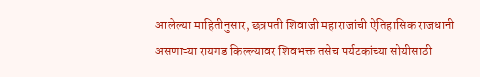आलेल्या माहितीनुसार, छत्रपती शिवाजी महाराजांची ऐतिहासिक राजधानी असणाऱ्या रायगड किल्ल्यावर शिवभक्त तसेच पर्यटकांच्या सोयीसाठी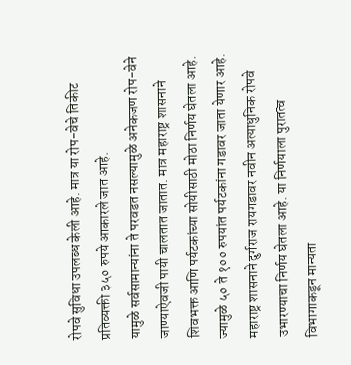रोपवे सुविधा उपलब्ध केली आहे. मात्र या रोप-वेचे तिकीट प्रतिव्यक्ती ३५० रुपये आकारले जात आहे.
यामुळे सर्वसामान्यांना ते परवडत नसल्यामुळे अनेकजण रोप-वेने जाण्याऐवजी पायी चालतात जातात. मात्र महाराष्ट्र शासनाने शिवभक्त आणि पर्यटकांच्या सोयीसाठी मोठा निर्णय घेतला आहे. ज्यामुळे ५० ते १०० रुपयांत पर्यटकांना गडावर जाता येणार आहे.
महाराष्ट्र शासनाने दुर्गराज रायगडावर नवीन अत्याधुनिक रोपवे उभारण्याचा निर्णय घेतला आहे. या निर्णयाला पुरातत्व विभागाकडून मान्यता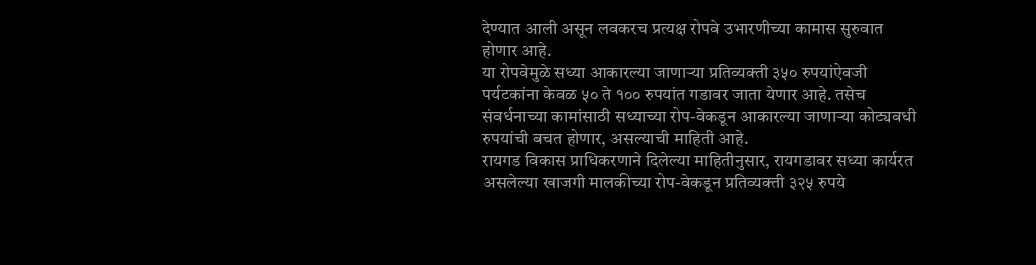देण्यात आली असून लवकरच प्रत्यक्ष रोपवे उभारणीच्या कामास सुरुवात होणार आहे.
या रोपवेमुळे सध्या आकारल्या जाणाऱ्या प्रतिव्यक्ती ३५० रुपयांऐवजी पर्यटकांना केवळ ५० ते १०० रुपयांत गडावर जाता येणार आहे. तसेच संवर्धनाच्या कामांसाठी सध्याच्या रोप-वेकडून आकारल्या जाणाऱ्या कोट्यवधी रुपयांची बचत होणार, असल्याची माहिती आहे.
रायगड विकास प्राधिकरणाने दिलेल्या माहितीनुसार, रायगडावर सध्या कार्यरत असलेल्या खाजगी मालकीच्या रोप-वेकडून प्रतिव्यक्ती ३२५ रुपये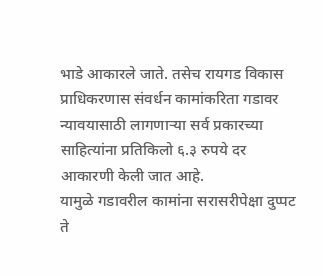भाडे आकारले जाते. तसेच रायगड विकास प्राधिकरणास संवर्धन कामांकरिता गडावर न्यावयासाठी लागणाऱ्या सर्व प्रकारच्या साहित्यांना प्रतिकिलो ६.३ रुपये दर आकारणी केली जात आहे.
यामुळे गडावरील कामांना सरासरीपेक्षा दुप्पट ते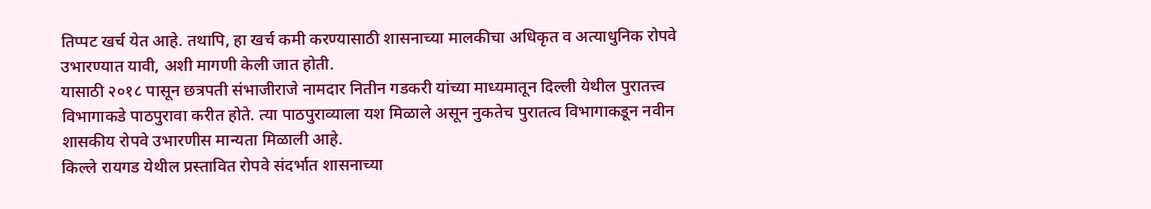तिप्पट खर्च येत आहे. तथापि, हा खर्च कमी करण्यासाठी शासनाच्या मालकीचा अधिकृत व अत्याधुनिक रोपवे उभारण्यात यावी, अशी मागणी केली जात होती.
यासाठी २०१८ पासून छत्रपती संभाजीराजे नामदार नितीन गडकरी यांच्या माध्यमातून दिल्ली येथील पुरातत्त्व विभागाकडे पाठपुरावा करीत होते. त्या पाठपुराव्याला यश मिळाले असून नुकतेच पुरातत्व विभागाकडून नवीन शासकीय रोपवे उभारणीस मान्यता मिळाली आहे.
किल्ले रायगड येथील प्रस्तावित रोपवे संदर्भात शासनाच्या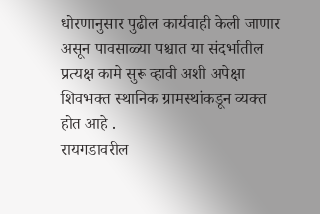धोरणानुसार पुढील कार्यवाही केली जाणार असून पावसाळ्या पश्चात या संदर्भातील प्रत्यक्ष कामे सुरू व्हावी अशी अपेक्षा शिवभक्त स्थानिक ग्रामस्थांकडून व्यक्त होत आहे .
रायगडावरील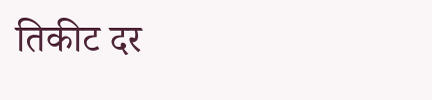तिकीट दर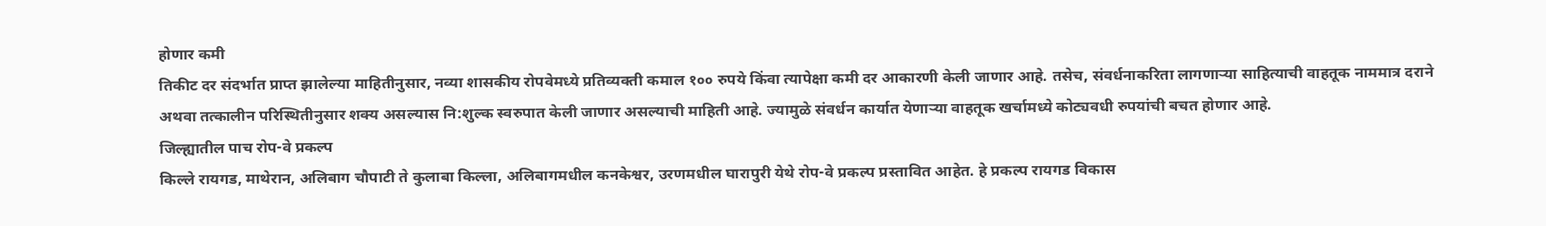होणार कमी
तिकीट दर संदर्भात प्राप्त झालेल्या माहितीनुसार, नव्या शासकीय रोपवेमध्ये प्रतिव्यक्ती कमाल १०० रुपये किंवा त्यापेक्षा कमी दर आकारणी केली जाणार आहे. तसेच, संवर्धनाकरिता लागणाऱ्या साहित्याची वाहतूक नाममात्र दराने अथवा तत्कालीन परिस्थितीनुसार शक्य असल्यास नि:शुल्क स्वरुपात केली जाणार असल्याची माहिती आहे. ज्यामुळे संवर्धन कार्यात येणाऱ्या वाहतूक खर्चामध्ये कोट्यवधी रुपयांची बचत होणार आहे.
जिल्ह्यातील पाच रोप-वे प्रकल्प
किल्ले रायगड, माथेरान, अलिबाग चौपाटी ते कुलाबा किल्ला, अलिबागमधील कनकेश्वर, उरणमधील घारापुरी येथे रोप-वे प्रकल्प प्रस्तावित आहेत. हे प्रकल्प रायगड विकास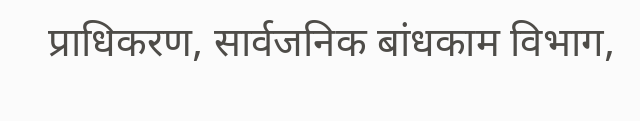प्राधिकरण, सार्वजनिक बांधकाम विभाग,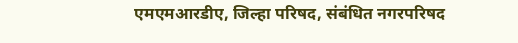एमएमआरडीए, जिल्हा परिषद, संबंधित नगरपरिषद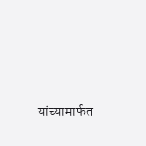यांच्यामार्फत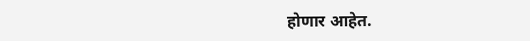होणार आहेत.